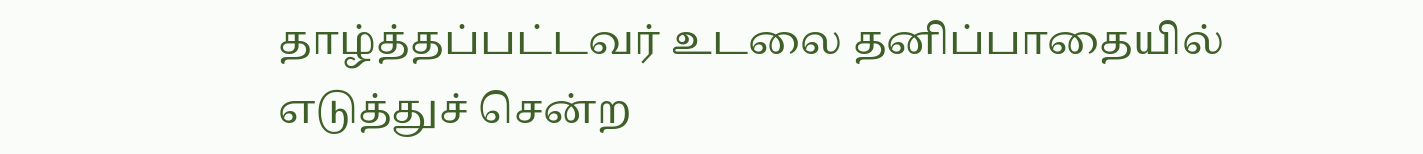தாழ்த்தப்பட்டவர் உடலை தனிப்பாதையில் எடுத்துச் சென்ற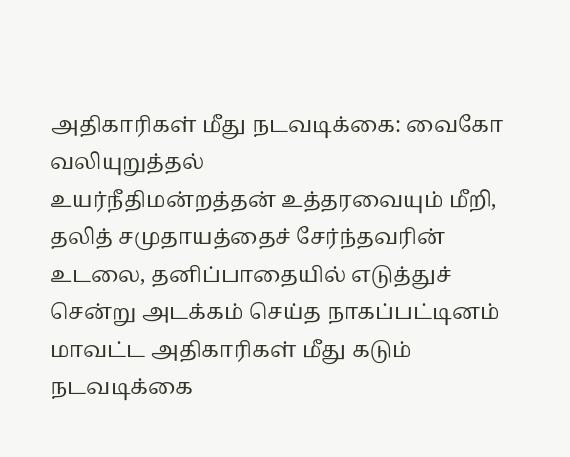அதிகாரிகள் மீது நடவடிக்கை: வைகோ வலியுறுத்தல்
உயர்நீதிமன்றத்தன் உத்தரவையும் மீறி, தலித் சமுதாயத்தைச் சேர்ந்தவரின் உடலை, தனிப்பாதையில் எடுத்துச் சென்று அடக்கம் செய்த நாகப்பட்டினம் மாவட்ட அதிகாரிகள் மீது கடும் நடவடிக்கை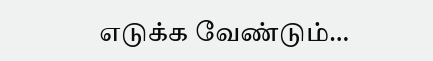எடுக்க வேண்டும்…